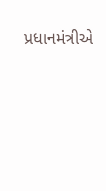પ્રધાનમંત્રીએ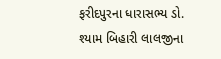ફરીદપુરના ધારાસભ્ય ડો. શ્યામ બિહારી લાલજીના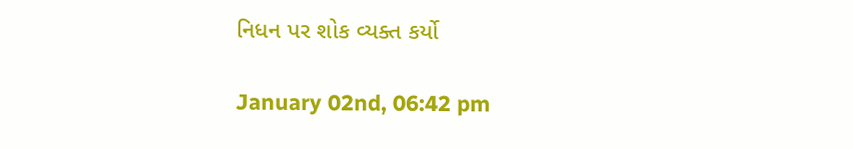નિધન પર શોક વ્યક્ત કર્યો

January 02nd, 06:42 pm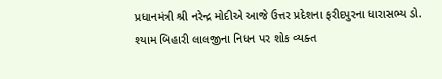પ્રધાનમંત્રી શ્રી નરેન્દ્ર મોદીએ આજે ઉત્તર પ્રદેશના ફરીદપુરના ધારાસભ્ય ડો. શ્યામ બિહારી લાલજીના નિધન પર શોક વ્યક્ત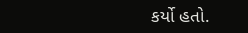કર્યો હતો.